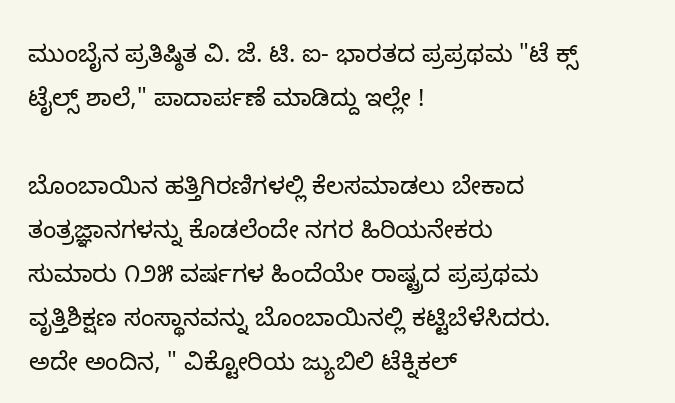ಮುಂಬೈನ ಪ್ರತಿಷ್ಠಿತ ವಿ. ಜೆ. ಟಿ. ಐ- ಭಾರತದ ಪ್ರಪ್ರಥಮ "ಟೆ ಕ್ಸ್ ಟೈಲ್ಸ್ ಶಾಲೆ," ಪಾದಾರ್ಪಣೆ ಮಾಡಿದ್ದು ಇಲ್ಲೇ !

ಬೊಂಬಾಯಿನ ಹತ್ತಿಗಿರಣಿಗಳಲ್ಲಿ ಕೆಲಸಮಾಡಲು ಬೇಕಾದ ತಂತ್ರಜ್ಞಾನಗಳನ್ನು ಕೊಡಲೆಂದೇ ನಗರ ಹಿರಿಯನೇಕರು ಸುಮಾರು ೧೨೫ ವರ್ಷಗಳ ಹಿಂದೆಯೇ ರಾಷ್ಟ್ರದ ಪ್ರಪ್ರಥಮ ವೃತ್ತಿಶಿಕ್ಷಣ ಸಂಸ್ಥಾನವನ್ನು ಬೊಂಬಾಯಿನಲ್ಲಿ ಕಟ್ಟಿಬೆಳೆಸಿದರು. ಅದೇ ಅಂದಿನ, " ವಿಕ್ಟೋರಿಯ ಜ್ಯುಬಿಲಿ ಟೆಕ್ನಿಕಲ್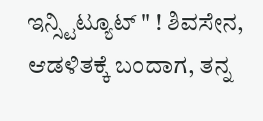ಇನ್ಸ್ಟಿಟ್ಯೂಟ್ " ! ಶಿವಸೇನ, ಆಡಳಿತಕ್ಕೆ ಬಂದಾಗ, ತನ್ನ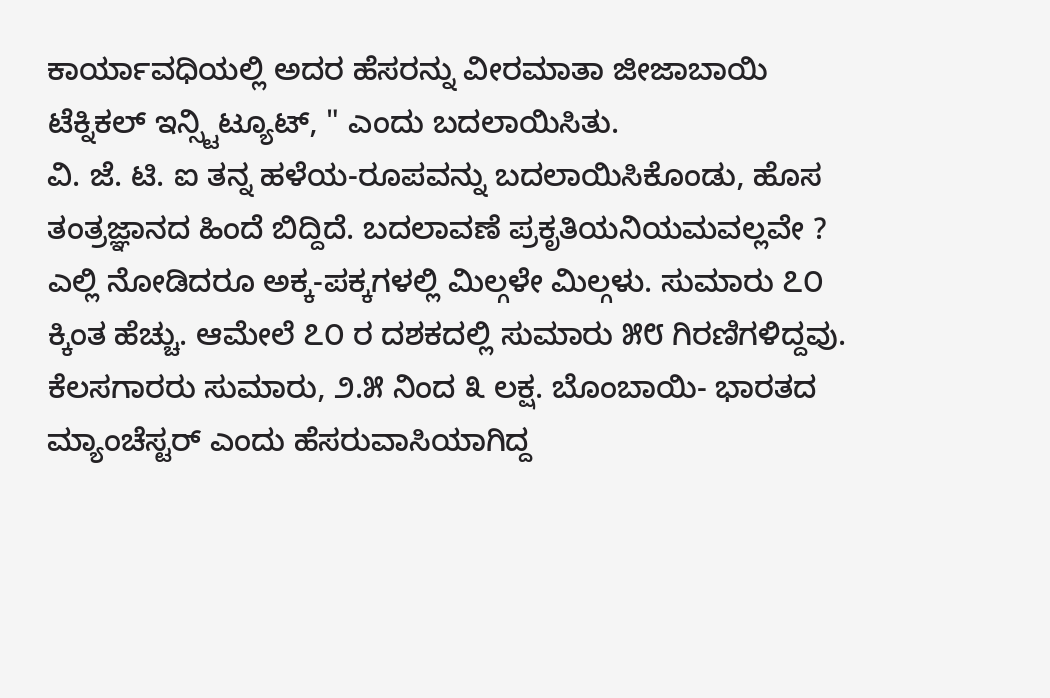ಕಾರ್ಯಾವಧಿಯಲ್ಲಿ ಅದರ ಹೆಸರನ್ನು ವೀರಮಾತಾ ಜೀಜಾಬಾಯಿ ಟೆಕ್ನಿಕಲ್ ಇನ್ಸ್ಟಿಟ್ಯೂಟ್, " ಎಂದು ಬದಲಾಯಿಸಿತು.
ವಿ. ಜೆ. ಟಿ. ಐ ತನ್ನ ಹಳೆಯ-ರೂಪವನ್ನು ಬದಲಾಯಿಸಿಕೊಂಡು, ಹೊಸ ತಂತ್ರಜ್ಞಾನದ ಹಿಂದೆ ಬಿದ್ದಿದೆ. ಬದಲಾವಣೆ ಪ್ರಕೃತಿಯನಿಯಮವಲ್ಲವೇ ?
ಎಲ್ಲಿ ನೋಡಿದರೂ ಅಕ್ಕ-ಪಕ್ಕಗಳಲ್ಲಿ ಮಿಲ್ಗಳೇ ಮಿಲ್ಗಳು. ಸುಮಾರು ೭೦ ಕ್ಕಿಂತ ಹೆಚ್ಚು. ಆಮೇಲೆ ೭೦ ರ ದಶಕದಲ್ಲಿ ಸುಮಾರು ೫೮ ಗಿರಣಿಗಳಿದ್ದವು. ಕೆಲಸಗಾರರು ಸುಮಾರು, ೨.೫ ನಿಂದ ೩ ಲಕ್ಷ. ಬೊಂಬಾಯಿ- ಭಾರತದ ಮ್ಯಾಂಚೆಸ್ಟರ್ ಎಂದು ಹೆಸರುವಾಸಿಯಾಗಿದ್ದ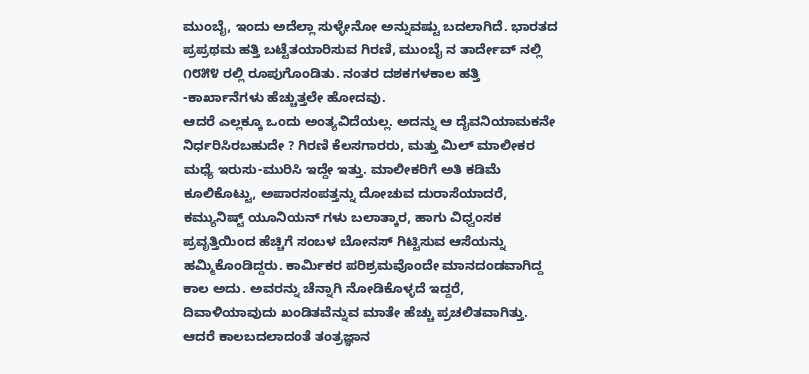ಮುಂಬೈ, ಇಂದು ಅದೆಲ್ಲಾ ಸುಳ್ಳೇನೋ ಅನ್ನುವಷ್ಟು ಬದಲಾಗಿದೆ. ಭಾರತದ ಪ್ರಪ್ರಥಮ ಹತ್ತಿ ಬಟ್ಟೆತಯಾರಿಸುವ ಗಿರಣಿ, ಮುಂಬೈ ನ ತಾರ್ದೇವ್ ನಲ್ಲಿ ೧೮೫೪ ರಲ್ಲಿ ರೂಪುಗೊಂಡಿತು. ನಂತರ ದಶಕಗಳಕಾಲ ಹತ್ತಿ -ಕಾರ್ಖಾನೆಗಳು ಹೆಚ್ಚುತ್ತಲೇ ಹೋದವು.
ಆದರೆ ಎಲ್ಲಕ್ಕೂ ಒಂದು ಅಂತ್ಯವಿದೆಯಲ್ಲ. ಅದನ್ನು ಆ ದೈವನಿಯಾಮಕನೇ ನಿರ್ಧರಿಸಿರಬಹುದೇ ? ಗಿರಣಿ ಕೆಲಸಗಾರರು, ಮತ್ತು ಮಿಲ್ ಮಾಲೀಕರ ಮಧ್ಯೆ ಇರುಸು-ಮುರಿಸಿ ಇದ್ದೇ ಇತ್ತು. ಮಾಲೀಕರಿಗೆ ಅತಿ ಕಡಿಮೆ ಕೂಲಿಕೊಟ್ಟು, ಅಪಾರಸಂಪತ್ತನ್ನು ದೋಚುವ ದುರಾಸೆಯಾದರೆ, ಕಮ್ಯುನಿಷ್ಟ್ ಯೂನಿಯನ್ ಗಳು ಬಲಾತ್ಕಾರ, ಹಾಗು ವಿಧ್ವಂಸಕ ಪ್ರವೃತ್ತಿಯಿಂದ ಹೆಚ್ಚಿಗೆ ಸಂಬಳ ಬೋನಸ್ ಗಿಟ್ಟಿಸುವ ಆಸೆಯನ್ನು ಹಮ್ಮಿಕೊಂಡಿದ್ದರು. ಕಾರ್ಮಿಕರ ಪರಿಶ್ರಮವೊಂದೇ ಮಾನದಂಡವಾಗಿದ್ದ ಕಾಲ ಅದು. ಅವರನ್ನು ಚೆನ್ನಾಗಿ ನೋಡಿಕೊಳ್ಳದೆ ಇದ್ದರೆ, ದಿವಾಳಿಯಾವುದು ಖಂಡಿತವೆನ್ನುವ ಮಾತೇ ಹೆಚ್ಚು ಪ್ರಚಲಿತವಾಗಿತ್ತು. ಆದರೆ ಕಾಲಬದಲಾದಂತೆ ತಂತ್ರಜ್ಞಾನ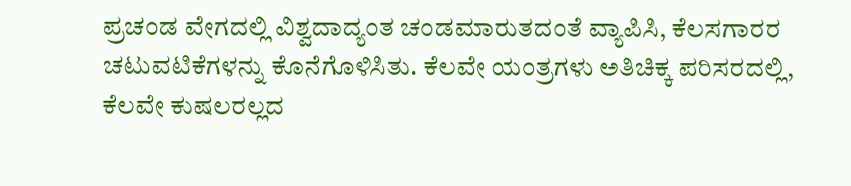ಪ್ರಚಂಡ ವೇಗದಲ್ಲಿ ವಿಶ್ವದಾದ್ಯಂತ ಚಂಡಮಾರುತದಂತೆ ವ್ಯಾಪಿಸಿ, ಕೆಲಸಗಾರರ ಚಟುವಟಿಕೆಗಳನ್ನು ಕೊನೆಗೊಳಿಸಿತು. ಕೆಲವೇ ಯಂತ್ರಗಳು ಅತಿಚಿಕ್ಕ ಪರಿಸರದಲ್ಲಿ, ಕೆಲವೇ ಕುಷಲರಲ್ಲದ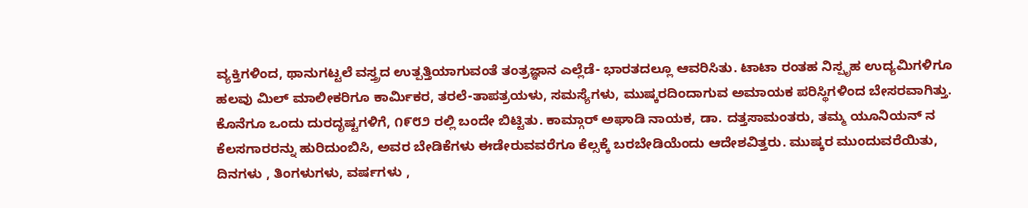ವ್ಯಕ್ತಿಗಳಿಂದ, ಥಾನುಗಟ್ಟಲೆ ವಸ್ತ್ರದ ಉತ್ಪತ್ತಿಯಾಗುವಂತೆ ತಂತ್ರಜ್ಞಾನ ಎಲ್ಲೆಡೆ- ಭಾರತದಲ್ಲೂ ಆವರಿಸಿತು. ಟಾಟಾ ರಂತಹ ನಿಸ್ಪೃಹ ಉದ್ಯಮಿಗಳಿಗೂ ಹಲವು ಮಿಲ್ ಮಾಲೀಕರಿಗೂ ಕಾರ್ಮಿಕರ, ತರಲೆ-ತಾಪತ್ರಯಳು, ಸಮಸ್ಯೆಗಳು, ಮುಷ್ಕರದಿಂದಾಗುವ ಅಮಾಯಕ ಪರಿಸ್ಥಿಗಳಿಂದ ಬೇಸರವಾಗಿತ್ತು.
ಕೊನೆಗೂ ಒಂದು ದುರದೃಷ್ಟಗಳಿಗೆ, ೧೯೮೨ ರಲ್ಲಿ ಬಂದೇ ಬಿಟ್ಟಿತು. ಕಾಮ್ಗಾರ್ ಅಘಾಡಿ ನಾಯಕ, ಡಾ. ದತ್ತಸಾಮಂತರು, ತಮ್ಮ ಯೂನಿಯನ್ ನ ಕೆಲಸಗಾರರನ್ನು ಹುರಿದುಂಬಿಸಿ, ಅವರ ಬೇಡಿಕೆಗಳು ಈಡೇರುವವರೆಗೂ ಕೆಲ್ಸಕ್ಕೆ ಬರಬೇಡಿಯೆಂದು ಆದೇಶವಿತ್ತರು. ಮುಷ್ಕರ ಮುಂದುವರೆಯಿತು, ದಿನಗಳು , ತಿಂಗಳುಗಳು, ವರ್ಷಗಳು ,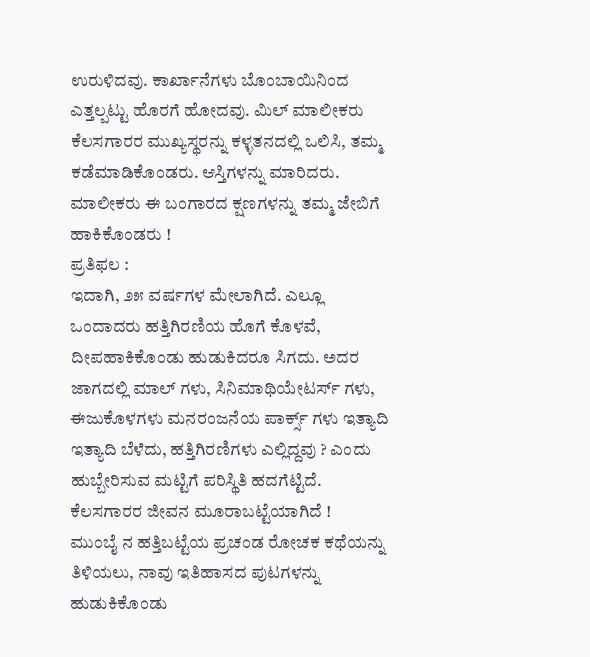ಉರುಳಿದವು. ಕಾರ್ಖಾನೆಗಳು ಬೊಂಬಾಯಿನಿಂದ ಎತ್ತಲ್ಪಟ್ಟು ಹೊರಗೆ ಹೋದವು. ಮಿಲ್ ಮಾಲೀಕರು ಕೆಲಸಗಾರರ ಮುಖ್ಯಸ್ಥರನ್ನು ಕಳ್ಳತನದಲ್ಲಿ ಒಲಿಸಿ, ತಮ್ಮ ಕಡೆಮಾಡಿಕೊಂಡರು. ಆಸ್ತಿಗಳನ್ನು ಮಾರಿದರು. ಮಾಲೀಕರು ಈ ಬಂಗಾರದ ಕ್ಷಣಗಳನ್ನು ತಮ್ಮ ಜೇಬಿಗೆ ಹಾಕಿಕೊಂಡರು !
ಪ್ರತಿಫಲ :
ಇದಾಗಿ, ೨೫ ವರ್ಷಗಳ ಮೇಲಾಗಿದೆ. ಎಲ್ಲೂ ಒಂದಾದರು ಹತ್ತಿಗಿರಣಿಯ ಹೊಗೆ ಕೊಳವೆ, ದೀಪಹಾಕಿಕೊಂಡು ಹುಡುಕಿದರೂ ಸಿಗದು. ಅದರ ಜಾಗದಲ್ಲಿ ಮಾಲ್ ಗಳು, ಸಿನಿಮಾಥಿಯೇಟರ್ಸ್ ಗಳು, ಈಜುಕೊಳಗಳು ಮನರಂಜನೆಯ ಪಾರ್ಕ್ಸ್ ಗಳು ಇತ್ಯಾದಿ ಇತ್ಯಾದಿ ಬೆಳೆದು, ಹತ್ತಿಗಿರಣಿಗಳು ಎಲ್ಲಿದ್ದವು ? ಎಂದು ಹುಬ್ಬೇರಿಸುವ ಮಟ್ಟಿಗೆ ಪರಿಸ್ಥಿತಿ ಹದಗೆಟ್ಟಿದೆ. ಕೆಲಸಗಾರರ ಜೀವನ ಮೂರಾಬಟ್ಟೆಯಾಗಿದೆ !
ಮುಂಬೈ ನ ಹತ್ತಿಬಟ್ಟೆಯ ಪ್ರಚಂಡ ರೋಚಕ ಕಥೆಯನ್ನು ತಿಳಿಯಲು, ನಾವು ಇತಿಹಾಸದ ಪುಟಗಳನ್ನು ಹುಡುಕಿಕೊಂಡು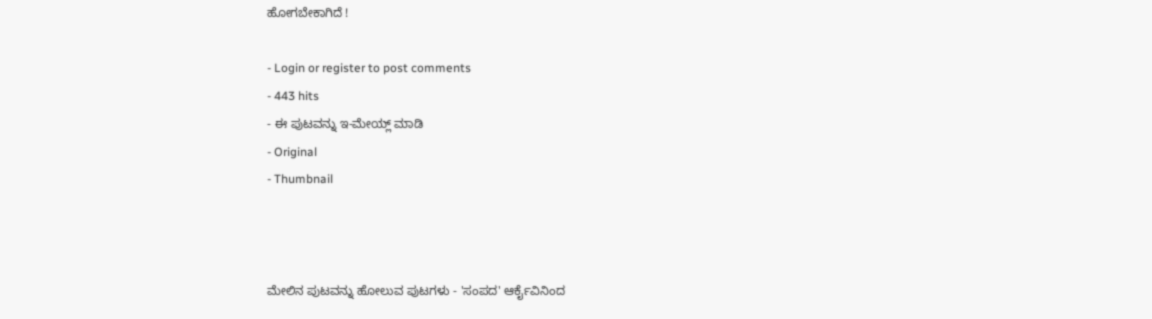ಹೋಗಬೇಕಾಗಿದೆ !

- Login or register to post comments
- 443 hits
- ಈ ಪುಟವನ್ನು ಇ-ಮೇಯ್ಲ್ ಮಾಡಿ
- Original
- Thumbnail



ಮೇಲಿನ ಪುಟವನ್ನು ಹೋಲುವ ಪುಟಗಳು - 'ಸಂಪದ' ಆರ್ಕೈವಿನಿಂದ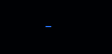-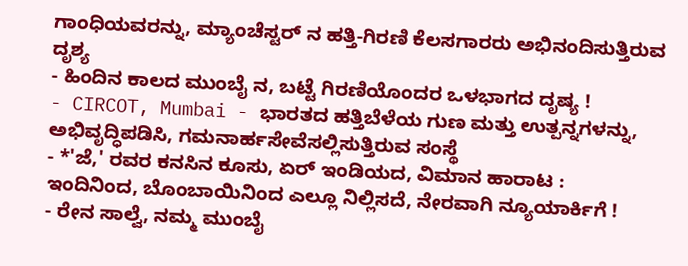ಗಾಂಧಿಯವರನ್ನು, ಮ್ಯಾಂಚೆಸ್ಟರ್ ನ ಹತ್ತಿ-ಗಿರಣಿ ಕೆಲಸಗಾರರು ಅಭಿನಂದಿಸುತ್ತಿರುವ ದೃಶ್ಯ
- ಹಿಂದಿನ ಕಾಲದ ಮುಂಬೈ ನ, ಬಟ್ಟೆ ಗಿರಣಿಯೊಂದರ ಒಳಭಾಗದ ದೃಷ್ಯ !
- CIRCOT, Mumbai - ಭಾರತದ ಹತ್ತಿಬೆಳೆಯ ಗುಣ ಮತ್ತು ಉತ್ಪನ್ನಗಳನ್ನು, ಅಭಿವೃದ್ಧಿಪಡಿಸಿ, ಗಮನಾರ್ಹಸೇವೆಸಲ್ಲಿಸುತ್ತಿರುವ ಸಂಸ್ಥೆ
- *'ಜೆ,' ರವರ ಕನಸಿನ ಕೂಸು, ಏರ್ ಇಂಡಿಯದ, ವಿಮಾನ ಹಾರಾಟ : ಇಂದಿನಿಂದ, ಬೊಂಬಾಯಿನಿಂದ ಎಲ್ಲೂ ನಿಲ್ಲಿಸದೆ, ನೇರವಾಗಿ ನ್ಯೂಯಾರ್ಕಿಗೆ !
- ರೇನ ಸಾಲ್ವೆ, ನಮ್ಮ ಮುಂಬೈ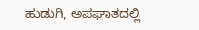ಹುಡುಗಿ, ಅಪಘಾತದಲ್ಲಿ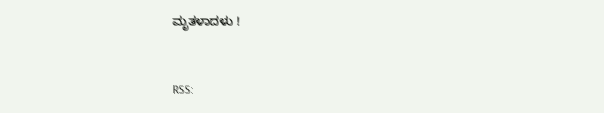ಮೃತಳಾದಳು !


RSS: